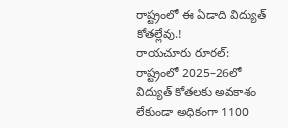రాష్ట్రంలో ఈ ఏడాది విద్యుత్ కోతల్లేవు.!
రాయచూరు రూరల్: రాష్ట్రంలో 2025–26లో విద్యుత్ కోతలకు అవకాశం లేకుండా అధికంగా 1100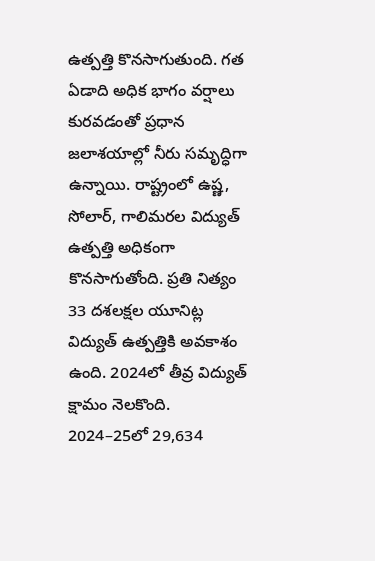ఉత్పత్తి కొనసాగుతుంది. గత ఏడాది అధిక భాగం వర్షాలు కురవడంతో ప్రధాన జలాశయాల్లో నీరు సమృద్ధిగా ఉన్నాయి. రాష్ట్రంలో ఉష్ణ, సోలార్, గాలిమరల విద్యుత్ ఉత్పత్తి అధికంగా కొనసాగుతోంది. ప్రతి నిత్యం 33 దశలక్షల యూనిట్ల విద్యుత్ ఉత్పత్తికి అవకాశం ఉంది. 2024లో తీవ్ర విద్యుత్ క్షామం నెలకొంది. 2024–25లో 29,634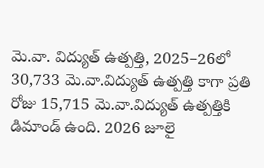మె.వా. విద్యుత్ ఉత్పత్తి, 2025–26లో 30,733 మె.వా.విద్యుత్ ఉత్పత్తి కాగా ప్రతి రోజు 15,715 మె.వా.విద్యుత్ ఉత్పత్తికి డిమాండ్ ఉంది. 2026 జూలై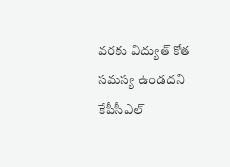వరకు విద్యుత్ కోత సమస్య ఉండదని కేపీసీఎల్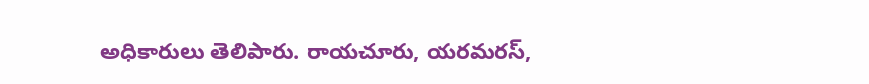అధికారులు తెలిపారు. రాయచూరు, యరమరస్,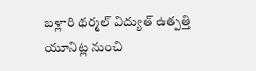బళ్లారి థర్మల్ విద్యుత్ ఉత్పత్తి యూనిట్ల నుంచి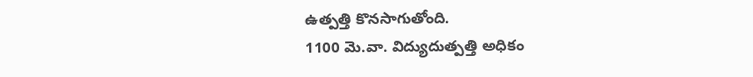ఉత్పత్తి కొనసాగుతోంది.
1100 మె.వా. విద్యుదుత్పత్తి అధికం